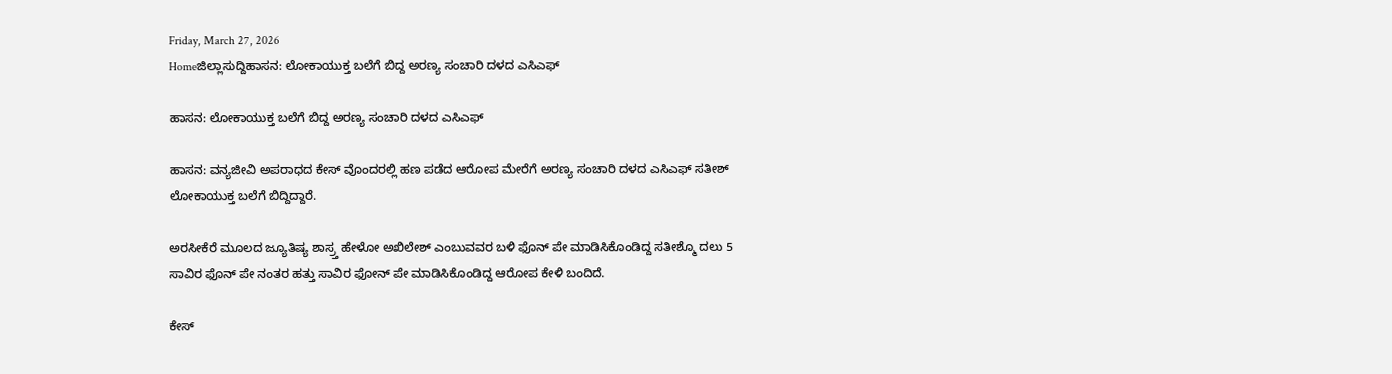Friday, March 27, 2026
Homeಜಿಲ್ಲಾಸುದ್ದಿಹಾಸನ: ಲೋಕಾಯುಕ್ತ ಬಲೆಗೆ ಬಿದ್ದ ಅರಣ್ಯ ಸಂಚಾರಿ ದಳದ ಎಸಿಎಫ್

ಹಾಸನ: ಲೋಕಾಯುಕ್ತ ಬಲೆಗೆ ಬಿದ್ದ ಅರಣ್ಯ ಸಂಚಾರಿ ದಳದ ಎಸಿಎಫ್

ಹಾಸನ: ವನ್ಯಜೀವಿ ಅಪರಾಧದ ಕೇಸ್ ವೊಂದರಲ್ಲಿ ಹಣ ಪಡೆದ ಆರೋಪ ಮೇರೆಗೆ ಅರಣ್ಯ ಸಂಚಾರಿ ದಳದ ಎಸಿಎಫ್ ಸತೀಶ್ ಲೋಕಾಯುಕ್ತ ಬಲೆಗೆ ಬಿದ್ದಿದ್ದಾರೆ.

ಅರಸೀಕೆರೆ ಮೂಲದ ಜ್ಯೂತಿಷ್ಯ ಶಾಸ್ರ್ತ ಹೇಳೋ ಅಖಿಲೇಶ್ ಎಂಬುವವರ ಬಳಿ ಫೊನ್ ಪೇ ಮಾಡಿಸಿಕೊಂಡಿದ್ದ ಸತೀಶ್ಮೊ ದಲು 5 ಸಾವಿರ ಫೊನ್ ಪೇ ನಂತರ ಹತ್ತು ಸಾವಿರ ಫೋನ್ ಪೇ ಮಾಡಿಸಿಕೊಂಡಿದ್ದ ಆರೋಪ ಕೇಳಿ ಬಂದಿದೆ.

ಕೇಸ್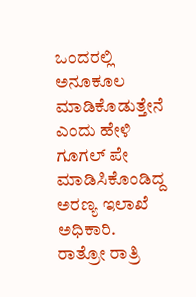ಒಂದರಲ್ಲಿ ಅನೂಕೂಲ ಮಾಡಿಕೊಡುತ್ತೇನೆ ಎಂದು ಹೇಳಿ ಗೂಗಲ್ ಪೇ ಮಾಡಿಸಿಕೊಂಡಿದ್ದ ಅರಣ್ಯ ಇಲಾಖೆ ಅಧಿಕಾರಿ. ರಾತ್ರೋ ರಾತ್ರಿ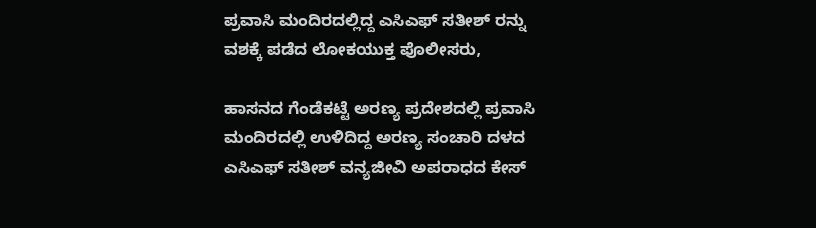ಪ್ರವಾಸಿ ಮಂದಿರದಲ್ಲಿದ್ದ ಎಸಿಎಫ್ ಸತೀಶ್ ರನ್ನು ವಶಕ್ಕೆ ಪಡೆದ ಲೋಕಯುಕ್ತ ಪೊಲೀಸರು,

ಹಾಸನದ ಗೆಂಡೆಕಟ್ಟೆ ಅರಣ್ಯ ಪ್ರದೇಶದಲ್ಲಿ ಪ್ರವಾಸಿ ಮಂದಿರದಲ್ಲಿ ಉಳಿದಿದ್ದ ಅರಣ್ಯ ಸಂಚಾರಿ ದಳದ ಎಸಿಎಫ್ ಸತೀಶ್‌ ವನ್ಯಜೀವಿ ಅಪರಾಧದ ಕೇಸ್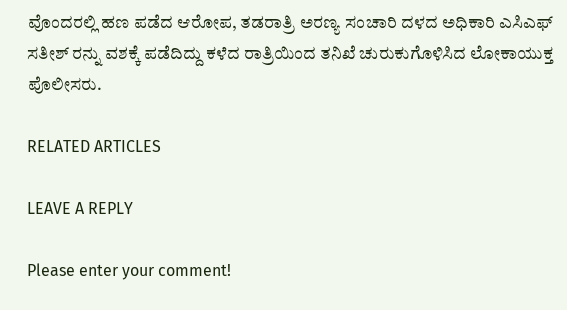ವೊಂದರಲ್ಲಿ ಹಣ ಪಡೆದ ಆರೋಪ, ತಡರಾತ್ರಿ ಅರಣ್ಯ ಸಂಚಾರಿ ದಳದ ಅಧಿಕಾರಿ ಎಸಿಎಫ್ ಸತೀಶ್ ರನ್ನು ವಶಕ್ಕೆ ಪಡೆದಿದ್ದು ಕಳೆದ ರಾತ್ರಿಯಿಂದ ತನಿಖೆ ಚುರುಕುಗೊಳಿಸಿದ ಲೋಕಾಯುಕ್ತ ಪೊಲೀಸರು.

RELATED ARTICLES

LEAVE A REPLY

Please enter your comment!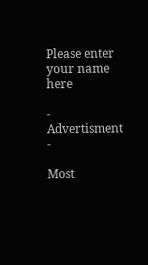Please enter your name here

- Advertisment -

Most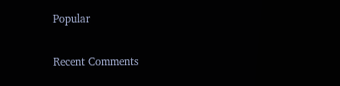Popular

Recent Comments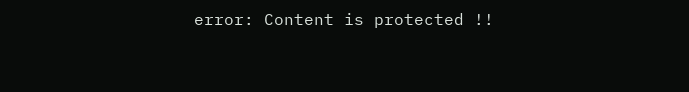error: Content is protected !!